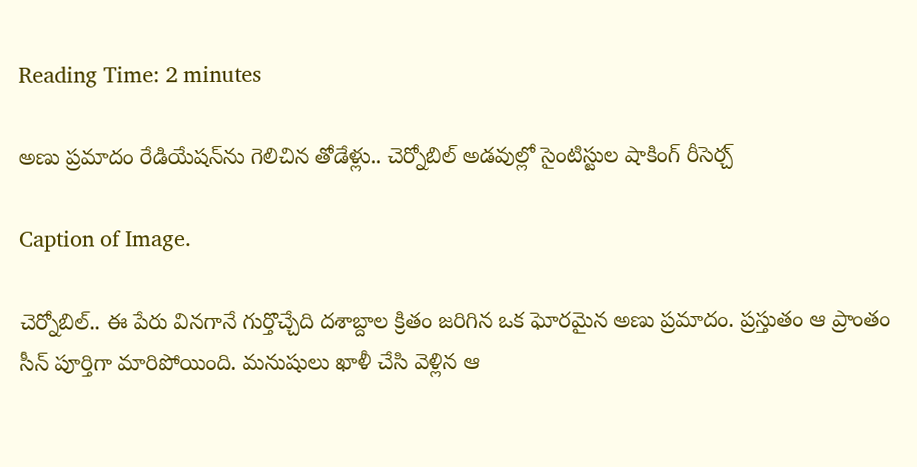Reading Time: 2 minutes

అణు ప్రమాదం రేడియేషన్‌ను గెలిచిన తోడేళ్లు.. చెర్నోబిల్ అడవుల్లో సైంటిస్టుల షాకింగ్ రీసెర్చ్

Caption of Image.

చెర్నోబిల్.. ఈ పేరు వినగానే గుర్తొచ్చేది దశాబ్దాల క్రితం జరిగిన ఒక ఘోరమైన అణు ప్రమాదం. ప్రస్తుతం ఆ ప్రాంతం సీన్ పూర్తిగా మారిపోయింది. మనుషులు ఖాళీ చేసి వెళ్లిన ఆ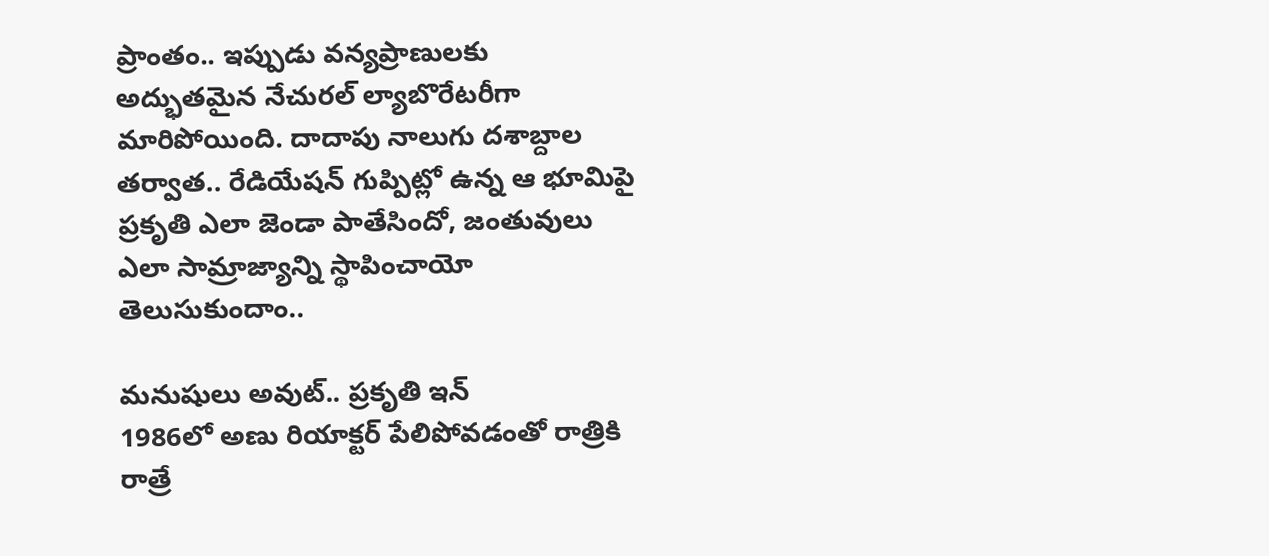ప్రాంతం.. ఇప్పుడు వన్యప్రాణులకు అద్భుతమైన నేచురల్ ల్యాబొరేటరీగా మారిపోయింది. దాదాపు నాలుగు దశాబ్దాల తర్వాత.. రేడియేషన్ గుప్పిట్లో ఉన్న ఆ భూమిపై ప్రకృతి ఎలా జెండా పాతేసిందో, జంతువులు ఎలా సామ్రాజ్యాన్ని స్థాపించాయో తెలుసుకుందాం..

మనుషులు అవుట్.. ప్రకృతి ఇన్
1986లో అణు రియాక్టర్ పేలిపోవడంతో రాత్రికి రాత్రే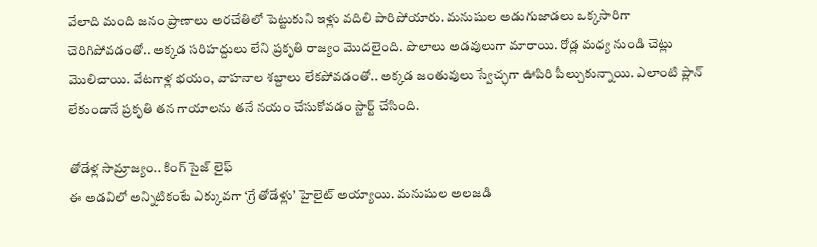వేలాది మంది జనం ప్రాణాలు అరచేతిలో పెట్టుకుని ఇళ్లు వదిలి పారిపోయారు. మనుషుల అడుగుజాడలు ఒక్కసారిగా చెరిగిపోవడంతో.. అక్కడ సరిహద్దులు లేని ప్రకృతి రాజ్యం మొదలైంది. పొలాలు అడవులుగా మారాయి. రోడ్ల మధ్య నుండి చెట్లు మొలిచాయి. వేటగాళ్ల భయం, వాహనాల శబ్దాలు లేకపోవడంతో.. అక్కడ జంతువులు స్వేచ్ఛగా ఊపిరి పీల్చుకున్నాయి. ఎలాంటి ప్లాన్ లేకుండానే ప్రకృతి తన గాయాలను తనే నయం చేసుకోవడం స్టార్ట్ చేసింది.

తోడేళ్ల సామ్రాజ్యం.. కింగ్ సైజ్ లైఫ్
ఈ అడవిలో అన్నిటికంటే ఎక్కువగా ‘గ్రే తోడేళ్లు’ హైలైట్ అయ్యాయి. మనుషుల అలజడి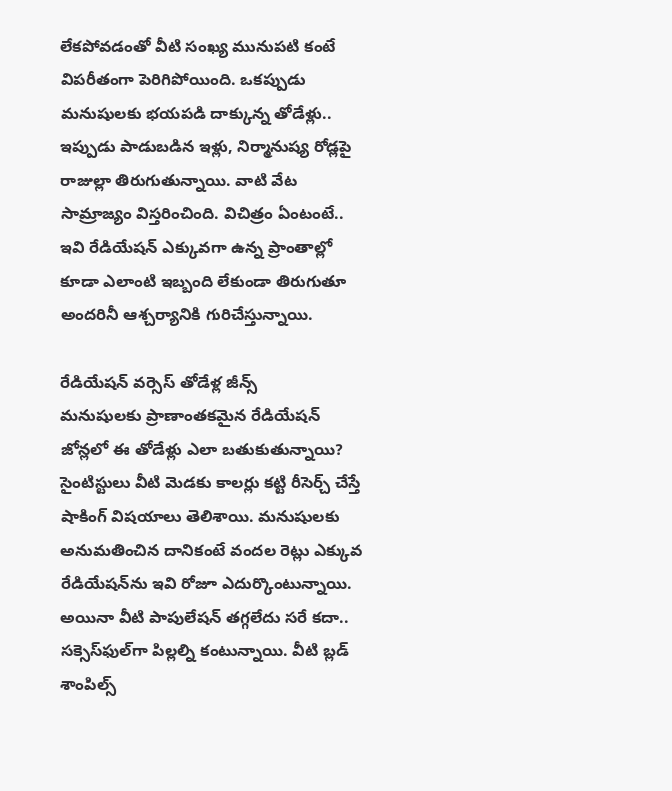లేకపోవడంతో వీటి సంఖ్య మునుపటి కంటే విపరీతంగా పెరిగిపోయింది. ఒకప్పుడు మనుషులకు భయపడి దాక్కున్న తోడేళ్లు.. ఇప్పుడు పాడుబడిన ఇళ్లు, నిర్మానుష్య రోడ్లపై రాజుల్లా తిరుగుతున్నాయి. వాటి వేట సామ్రాజ్యం విస్తరించింది. విచిత్రం ఏంటంటే.. ఇవి రేడియేషన్ ఎక్కువగా ఉన్న ప్రాంతాల్లో కూడా ఎలాంటి ఇబ్బంది లేకుండా తిరుగుతూ అందరినీ ఆశ్చర్యానికి గురిచేస్తున్నాయి.

రేడియేషన్ వర్సెస్ తోడేళ్ల జీన్స్
మనుషులకు ప్రాణాంతకమైన రేడియేషన్ జోన్లలో ఈ తోడేళ్లు ఎలా బతుకుతున్నాయి? సైంటిస్టులు వీటి మెడకు కాలర్లు కట్టి రీసెర్చ్ చేస్తే షాకింగ్ విషయాలు తెలిశాయి. మనుషులకు అనుమతించిన దానికంటే వందల రెట్లు ఎక్కువ రేడియేషన్‌ను ఇవి రోజూ ఎదుర్కొంటున్నాయి. అయినా వీటి పాపులేషన్ తగ్గలేదు సరే కదా.. సక్సెస్‌ఫుల్‌గా పిల్లల్ని కంటున్నాయి. వీటి బ్లడ్ శాంపిల్స్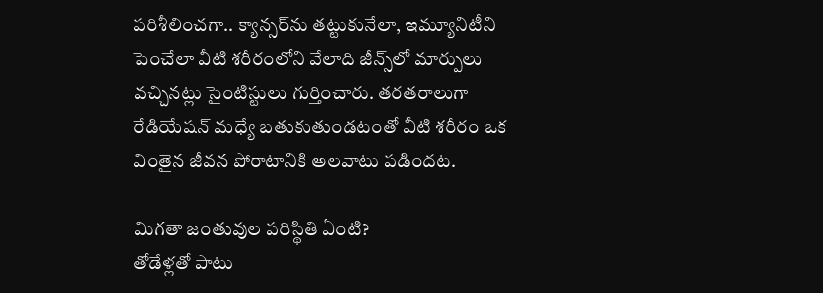పరిశీలించగా.. క్యాన్సర్‌ను తట్టుకునేలా, ఇమ్యూనిటీని పెంచేలా వీటి శరీరంలోని వేలాది జీన్స్‌లో మార్పులు వచ్చినట్లు సైంటిస్టులు గుర్తించారు. తరతరాలుగా రేడియేషన్ మధ్యే బతుకుతుండటంతో వీటి శరీరం ఒక వింతైన జీవన పోరాటానికి అలవాటు పడిందట.

మిగతా జంతువుల పరిస్థితి ఏంటి?
తోడేళ్లతో పాటు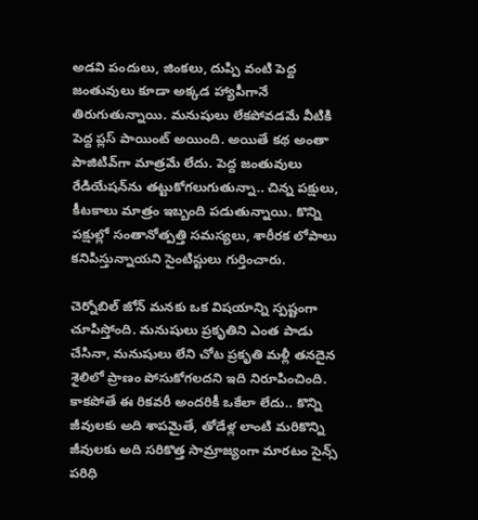అడవి పందులు, జింకలు, దుప్పి వంటి పెద్ద జంతువులు కూడా అక్కడ హ్యాపీగానే తిరుగుతున్నాయి. మనుషులు లేకపోవడమే వీటికి పెద్ద ప్లస్ పాయింట్ అయింది. అయితే కథ అంతా పాజిటివ్‌గా మాత్రమే లేదు. పెద్ద జంతువులు రేడియేషన్‌ను తట్టుకోగలుగుతున్నా.. చిన్న పక్షులు, కీటకాలు మాత్రం ఇబ్బంది పడుతున్నాయి. కొన్ని పక్షుల్లో సంతానోత్పత్తి సమస్యలు, శారీరక లోపాలు కనిపిస్తున్నాయని సైంటిస్టులు గుర్తించారు.

చెర్నోబిల్ జోన్ మనకు ఒక విషయాన్ని స్పష్టంగా చూపిస్తోంది. మనుషులు ప్రకృతిని ఎంత పాడు చేసినా, మనుషులు లేని చోట ప్రకృతి మళ్లీ తనదైన శైలిలో ప్రాణం పోసుకోగలదని ఇది నిరూపించింది. కాకపోతే ఈ రికవరీ అందరికీ ఒకేలా లేదు.. కొన్ని జీవులకు అది శాపమైతే, తోడేళ్ల లాంటి మరికొన్ని జీవులకు అది సరికొత్త సామ్రాజ్యంగా మారటం సైన్స్ పరిధి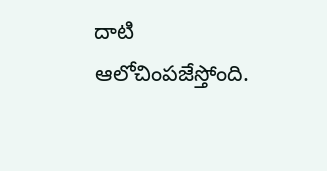దాటి ఆలోచింపజేస్తోంది.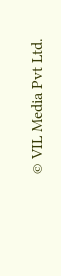© VIL Media Pvt Ltd.